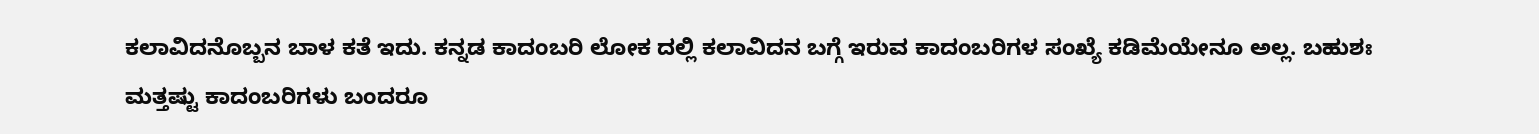ಕಲಾವಿದನೊಬ್ಬನ ಬಾಳ ಕತೆ ಇದು. ಕನ್ನಡ ಕಾದಂಬರಿ ಲೋಕ ದಲ್ಲಿ ಕಲಾವಿದನ ಬಗ್ಗೆ ಇರುವ ಕಾದಂಬರಿಗಳ ಸಂಖ್ಯೆ ಕಡಿಮೆಯೇನೂ ಅಲ್ಲ. ಬಹುಶಃ ಮತ್ತಷ್ಟು ಕಾದಂಬರಿಗಳು ಬಂದರೂ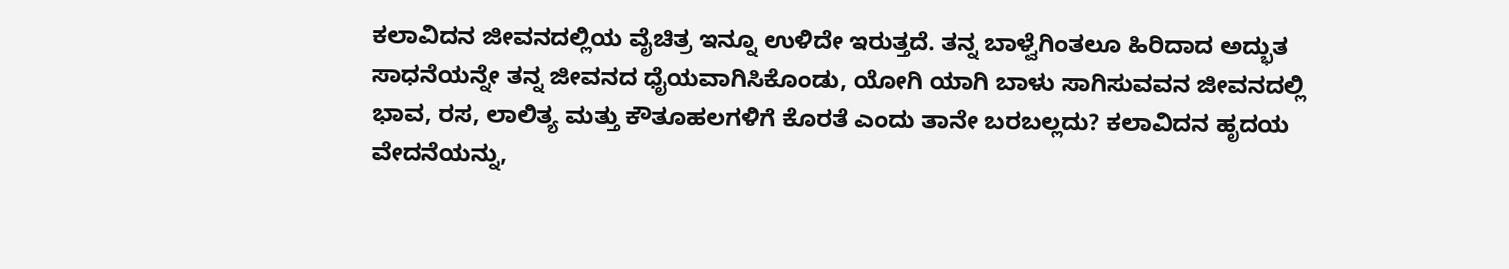ಕಲಾವಿದನ ಜೀವನದಲ್ಲಿಯ ವೈಚಿತ್ರ ಇನ್ನೂ ಉಳಿದೇ ಇರುತ್ತದೆ. ತನ್ನ ಬಾಳ್ವೆಗಿಂತಲೂ ಹಿರಿದಾದ ಅದ್ಭುತ ಸಾಧನೆಯನ್ನೇ ತನ್ನ ಜೀವನದ ಧೈಯವಾಗಿಸಿಕೊಂಡು, ಯೋಗಿ ಯಾಗಿ ಬಾಳು ಸಾಗಿಸುವವನ ಜೀವನದಲ್ಲಿ ಭಾವ, ರಸ, ಲಾಲಿತ್ಯ ಮತ್ತು ಕೌತೂಹಲಗಳಿಗೆ ಕೊರತೆ ಎಂದು ತಾನೇ ಬರಬಲ್ಲದು? ಕಲಾವಿದನ ಹೃದಯ ವೇದನೆಯನ್ನು,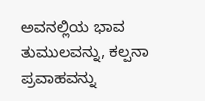ಅವನಲ್ಲಿಯ ಭಾವ ತುಮುಲವನ್ನು, ಕಲ್ಪನಾ ಪ್ರವಾಹವನ್ನು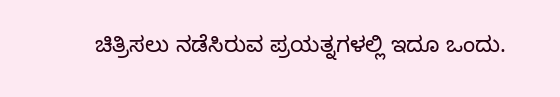ಚಿತ್ರಿಸಲು ನಡೆಸಿರುವ ಪ್ರಯತ್ನಗಳಲ್ಲಿ ಇದೂ ಒಂದು.